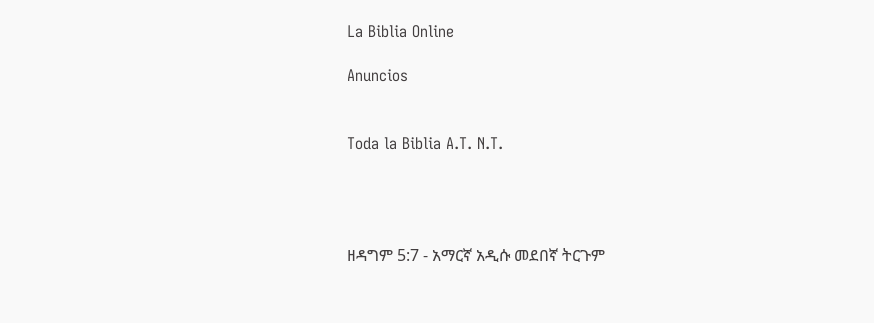La Biblia Online

Anuncios


Toda la Biblia A.T. N.T.




ዘዳግም 5:7 - አማርኛ አዲሱ መደበኛ ትርጉም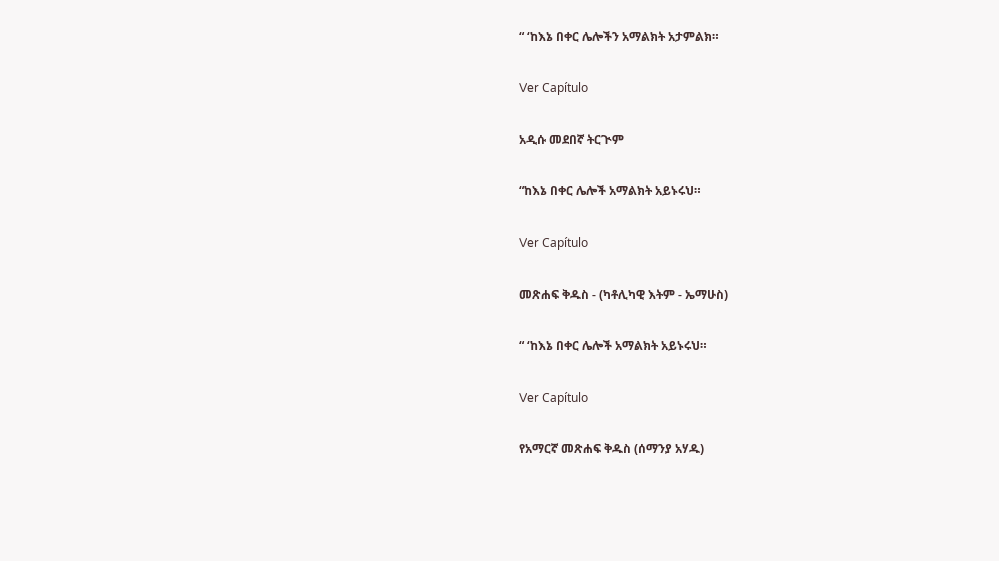“ ‘ከእኔ በቀር ሌሎችን አማልክት አታምልክ።

Ver Capítulo

አዲሱ መደበኛ ትርጒም

“ከእኔ በቀር ሌሎች አማልክት አይኑሩህ።

Ver Capítulo

መጽሐፍ ቅዱስ - (ካቶሊካዊ እትም - ኤማሁስ)

“ ‘ከእኔ በቀር ሌሎች አማልክት አይኑሩህ።

Ver Capítulo

የአማርኛ መጽሐፍ ቅዱስ (ሰማንያ አሃዱ)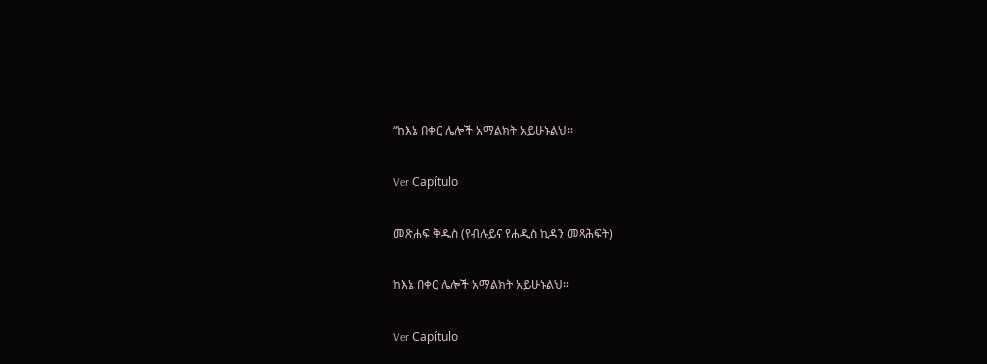“ከእኔ በቀር ሌሎች አማልክት አይሁኑልህ።

Ver Capítulo

መጽሐፍ ቅዱስ (የብሉይና የሐዲስ ኪዳን መጻሕፍት)

ከእኔ በቀር ሌሎች አማልክት አይሁኑልህ።

Ver Capítulo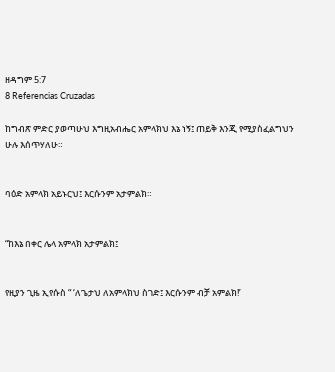ዘዳግም 5:7
8 Referencias Cruzadas

ከግብጽ ምድር ያወጣሁህ እግዚአብሔር አምላክህ እኔ ነኝ፤ ጠይቅ እንጂ የሚያስፈልግህን ሁሉ እሰጥሃለሁ።


ባዕድ አምላክ አይኑርህ፤ እርሱንም አታምልክ።


“ከእኔ በቀር ሌላ አምላክ አታምልክ፤


የዚያን ጊዜ ኢየሱስ “ ‘ለጌታህ ለአምላክህ ስገድ፤ እርሱንም ብቻ አምልክ!’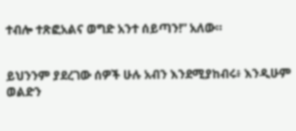ተብሎ ተጽፎአልና ወግድ አንተ ሰይጣን!” አለው።


ይህንንም ያደረገው ሰዎች ሁሉ አብን እንደሚያከብሩ፥ እንዲሁም ወልድን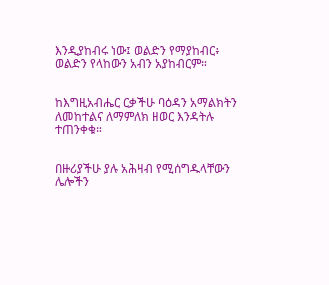እንዲያከብሩ ነው፤ ወልድን የማያከብር፥ ወልድን የላከውን አብን አያከብርም።


ከእግዚአብሔር ርቃችሁ ባዕዳን አማልክትን ለመከተልና ለማምለክ ዘወር እንዳትሉ ተጠንቀቁ።


በዙሪያችሁ ያሉ አሕዛብ የሚሰግዱላቸውን ሌሎችን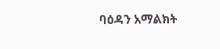ባዕዳን አማልክት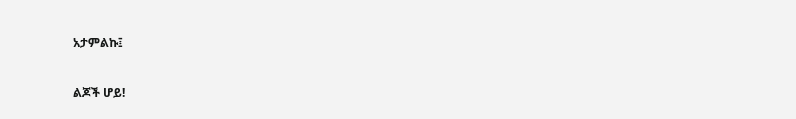አታምልኩ፤


ልጆች ሆይ!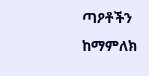ጣዖቶችን ከማምለክ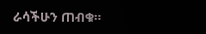ራሳችሁን ጠብቁ።